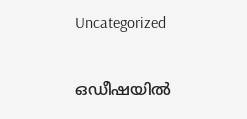Uncategorized

ഒഡീഷയിൽ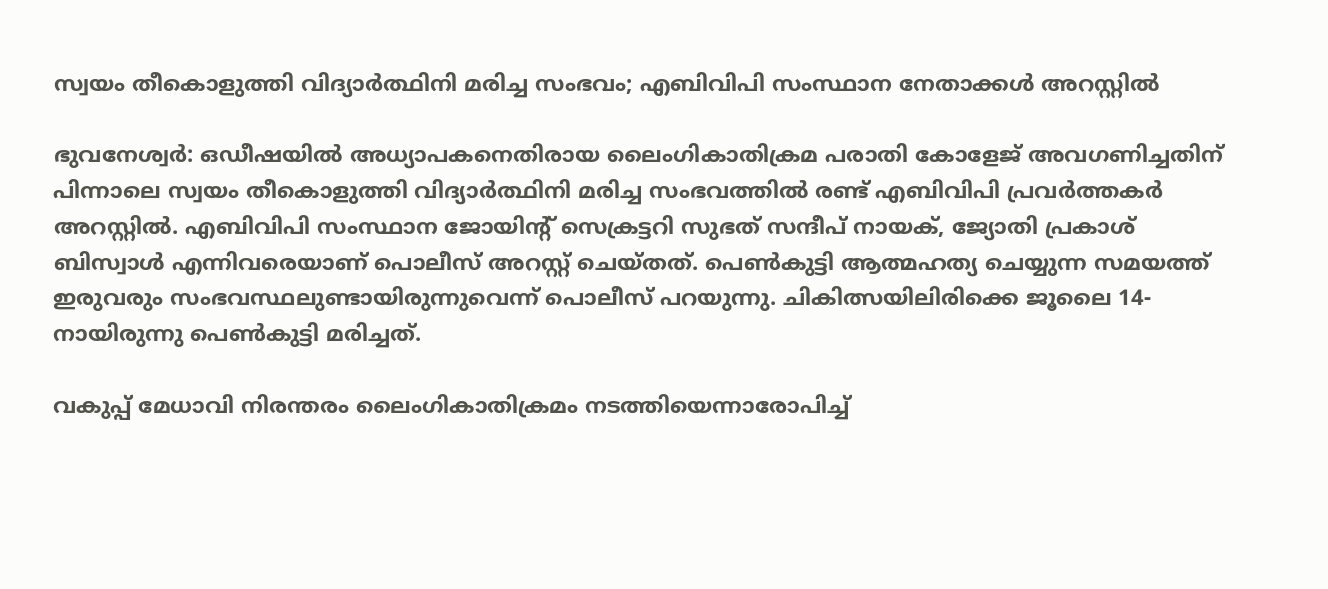സ്വയം തീകൊളുത്തി വിദ്യാർത്ഥിനി മരിച്ച സംഭവം; എബിവിപി സംസ്ഥാന നേതാക്കള്‍ അറസ്റ്റില്‍

ഭുവനേശ്വർ: ഒഡീഷയിൽ അധ്യാപകനെതിരായ ലൈംഗികാതിക്രമ പരാതി കോളേജ് അവഗണിച്ചതിന് പിന്നാലെ സ്വയം തീകൊളുത്തി വിദ്യാർത്ഥിനി മരിച്ച സംഭവത്തിൽ രണ്ട് എബിവിപി പ്രവർത്തകർ അറസ്റ്റിൽ. എബിവിപി സംസ്ഥാന ജോയിന്റ് സെക്രട്ടറി സുഭത് സന്ദീപ് നായക്, ജ്യോതി പ്രകാശ് ബിസ്വാൾ എന്നിവരെയാണ് പൊലീസ് അറസ്റ്റ് ചെയ്തത്. പെൺകുട്ടി ആത്മഹത്യ ചെയ്യുന്ന സമയത്ത് ഇരുവരും സംഭവസ്ഥലുണ്ടായിരുന്നുവെന്ന് പൊലീസ് പറയുന്നു. ചികിത്സയിലിരിക്കെ ജൂലൈ 14-നായിരുന്നു പെൺകുട്ടി മരിച്ചത്.

വകുപ്പ് മേധാവി നിരന്തരം ലൈംഗികാതിക്രമം നടത്തിയെന്നാരോപിച്ച്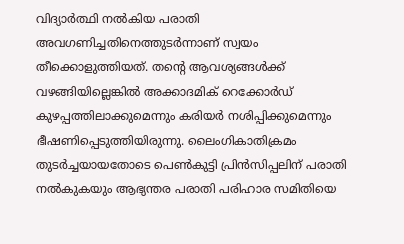വിദ്യാർത്ഥി നൽകിയ പരാതി അവഗണിച്ചതിനെത്തുടർന്നാണ് സ്വയം തീക്കൊളുത്തിയത്. തന്റെ ആവശ്യങ്ങൾക്ക് വഴങ്ങിയില്ലെങ്കിൽ അക്കാദമിക് റെക്കോർഡ് കുഴപ്പത്തിലാക്കുമെന്നും കരിയർ നശിപ്പിക്കുമെന്നും ഭീഷണിപ്പെടുത്തിയിരുന്നു. ലൈംഗികാതിക്രമം തുടർച്ചയായതോടെ പെൺകുട്ടി പ്രിൻസിപ്പലിന് പരാതി നൽകുകയും ആഭ്യന്തര പരാതി പരിഹാര സമിതിയെ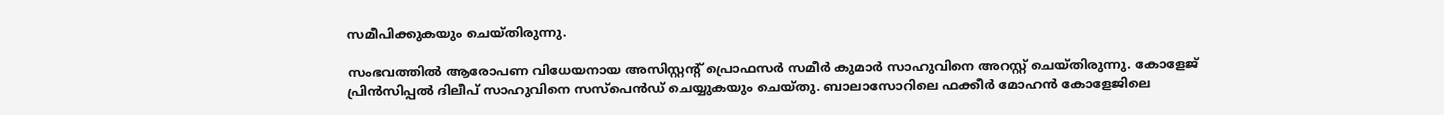സമീപിക്കുകയും ചെയ്തിരുന്നു.

സംഭവത്തിൽ ആരോപണ വിധേയനായ അസിസ്റ്റന്റ് പ്രൊഫസർ സമീർ കുമാർ സാഹുവിനെ അറസ്റ്റ് ചെയ്തിരുന്നു. കോളേജ് പ്രിൻസിപ്പൽ ദിലീപ് സാഹുവിനെ സസ്‌പെൻഡ് ചെയ്യുകയും ചെയ്തു. ബാലാസോറിലെ ഫക്കീർ മോഹൻ കോളേജിലെ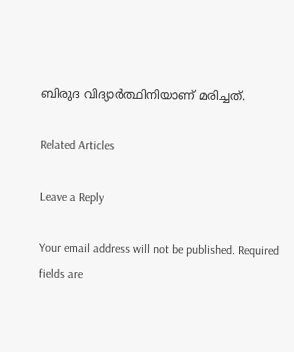ബിരുദ വിദ്യാർത്ഥിനിയാണ് മരിച്ചത്.

Related Articles

Leave a Reply

Your email address will not be published. Required fields are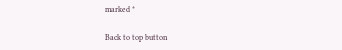marked *

Back to top button